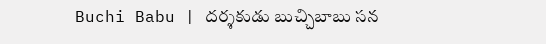Buchi Babu | దర్శకుడు బుచ్చిబాబు సన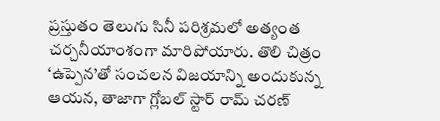ప్రస్తుతం తెలుగు సినీ పరిశ్రమలో అత్యంత చర్చనీయాంశంగా మారిపోయారు. తొలి చిత్రం ‘ఉప్పెన’తో సంచలన విజయాన్ని అందుకున్న ఆయన, తాజాగా గ్లోబల్ స్టార్ రామ్ చరణ్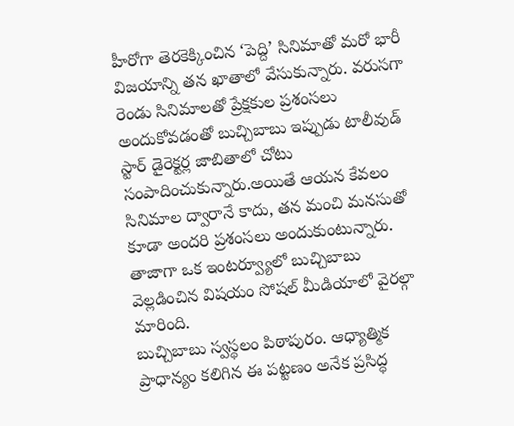హీరోగా తెరకెక్కించిన ‘పెద్ది’ సినిమాతో మరో భారీ విజయాన్ని తన ఖాతాలో వేసుకున్నారు. వరుసగా రెండు సినిమాలతో ప్రేక్షకుల ప్రశంసలు అందుకోవడంతో బుచ్చిబాబు ఇప్పుడు టాలీవుడ్ స్టార్ డైరెక్టర్ల జాబితాలో చోటు సంపాదించుకున్నారు.అయితే ఆయన కేవలం సినిమాల ద్వారానే కాదు, తన మంచి మనసుతో కూడా అందరి ప్రశంసలు అందుకుంటున్నారు. తాజాగా ఒక ఇంటర్వ్యూలో బుచ్చిబాబు వెల్లడించిన విషయం సోషల్ మీడియాలో వైరల్గా మారింది.
బుచ్చిబాబు స్వస్థలం పిఠాపురం. ఆధ్యాత్మిక ప్రాధాన్యం కలిగిన ఈ పట్టణం అనేక ప్రసిద్ధ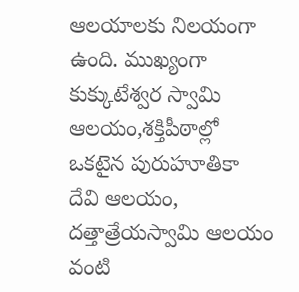ఆలయాలకు నిలయంగా ఉంది. ముఖ్యంగా కుక్కుటేశ్వర స్వామి ఆలయం,శక్తిపీఠాల్లో ఒకటైన పురుహూతికా దేవి ఆలయం, దత్తాత్రేయస్వామి ఆలయం వంటి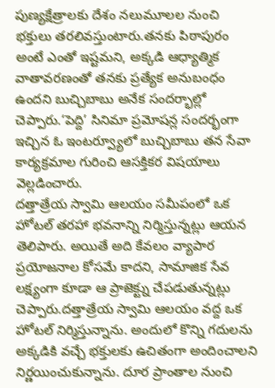పుణ్యక్షేత్రాలకు దేశం నలుమూలల నుంచి భక్తులు తరలివస్తుంటారు.తనకు పిఠాపురం అంటే ఎంతో ఇష్టమని, అక్కడి ఆధ్యాత్మిక వాతావరణంతో తనకు ప్రత్యేక అనుబంధం ఉందని బుచ్చిబాబు అనేక సందర్భాల్లో చెప్పారు.‘పెద్ది’ సినిమా ప్రమోషన్ల సందర్భంగా ఇచ్చిన ఓ ఇంటర్వ్యూలో బుచ్చిబాబు తన సేవా కార్యక్రమాల గురించి ఆసక్తికర విషయాలు వెల్లడించారు.
దత్తాత్రేయ స్వామి ఆలయం సమీపంలో ఒక హోటల్ తరహా భవనాన్ని నిర్మిస్తున్నట్లు ఆయన తెలిపారు. అయితే అది కేవలం వ్యాపార ప్రయోజనాల కోసమే కాదని, సామాజిక సేవ లక్ష్యంగా కూడా ఆ ప్రాజెక్ట్ను చేపడుతున్నట్లు చెప్పారు.దత్తాత్రేయ స్వామి ఆలయం వద్ద ఒక హోటల్ నిర్మిస్తున్నాను. అందులో కొన్ని గదులను అక్కడికి వచ్చే భక్తులకు ఉచితంగా అందించాలని నిర్ణయించుకున్నాను. దూర ప్రాంతాల నుంచి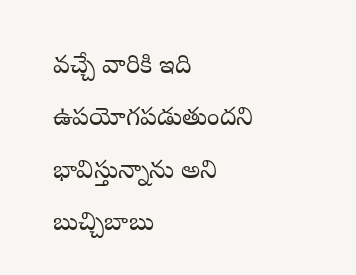వచ్చే వారికి ఇది ఉపయోగపడుతుందని భావిస్తున్నాను అని బుచ్చిబాబు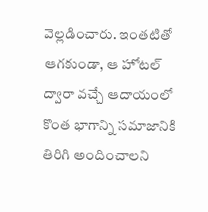వెల్లడించారు. ఇంతటితో ఆగకుండా, ఆ హోటల్ ద్వారా వచ్చే ఆదాయంలో కొంత భాగాన్ని సమాజానికి తిరిగి అందించాలని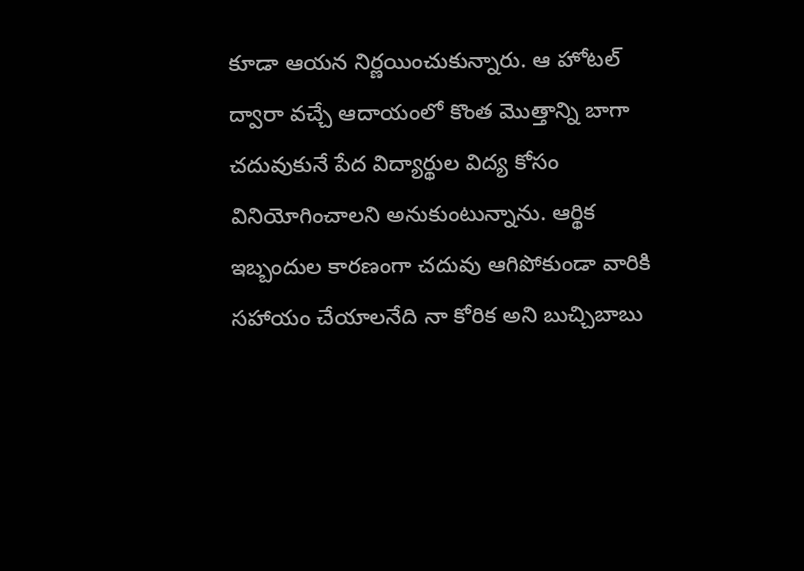కూడా ఆయన నిర్ణయించుకున్నారు. ఆ హోటల్ ద్వారా వచ్చే ఆదాయంలో కొంత మొత్తాన్ని బాగా చదువుకునే పేద విద్యార్థుల విద్య కోసం వినియోగించాలని అనుకుంటున్నాను. ఆర్థిక ఇబ్బందుల కారణంగా చదువు ఆగిపోకుండా వారికి సహాయం చేయాలనేది నా కోరిక అని బుచ్చిబాబు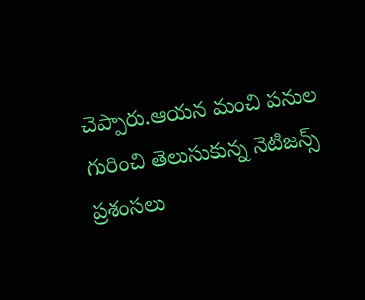చెప్పారు.ఆయన మంచి పనుల గురించి తెలుసుకున్న నెటిజన్స్ ప్రశంసలు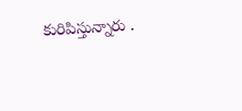కురిపిస్తున్నారు .